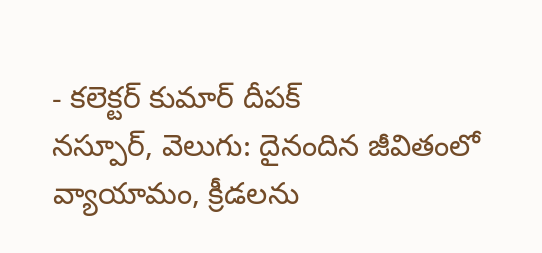- కలెక్టర్ కుమార్ దీపక్
నస్పూర్, వెలుగు: దైనందిన జీవితంలో వ్యాయామం, క్రీడలను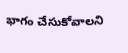భాగం చేసుకోవాలని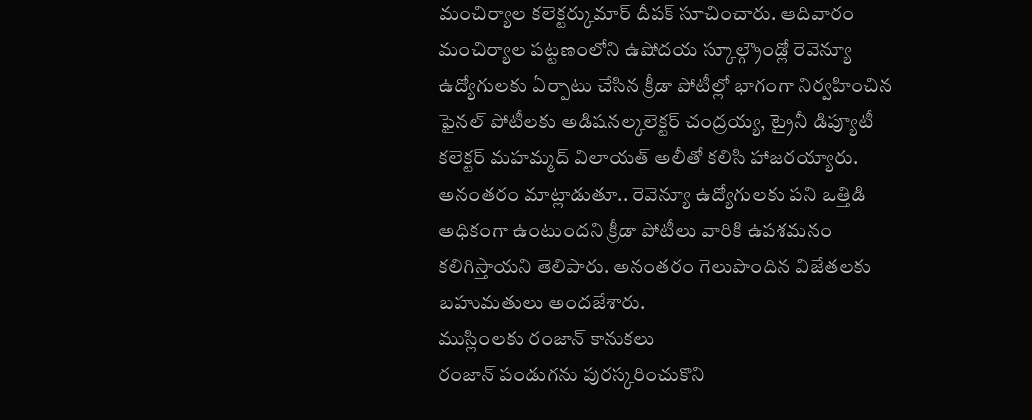మంచిర్యాల కలెక్టర్కుమార్ దీపక్ సూచించారు. ఆదివారం మంచిర్యాల పట్టణంలోని ఉషోదయ స్కూల్గ్రౌండ్లో రెవెన్యూ ఉద్యోగులకు ఏర్పాటు చేసిన క్రీడా పోటీల్లో భాగంగా నిర్వహించిన ఫైనల్ పోటీలకు అడిషనల్కలెక్టర్ చంద్రయ్య, ట్రైనీ డిప్యూటీ కలెక్టర్ మహమ్మద్ విలాయత్ అలీతో కలిసి హాజరయ్యారు. అనంతరం మాట్లాడుతూ.. రెవెన్యూ ఉద్యోగులకు పని ఒత్తిడి అధికంగా ఉంటుందని క్రీడా పోటీలు వారికి ఉపశమనం కలిగిస్తాయని తెలిపారు. అనంతరం గెలుపొందిన విజేతలకు బహుమతులు అందజేశారు.
ముస్లింలకు రంజాన్ కానుకలు
రంజాన్ పండుగను పురస్కరించుకొని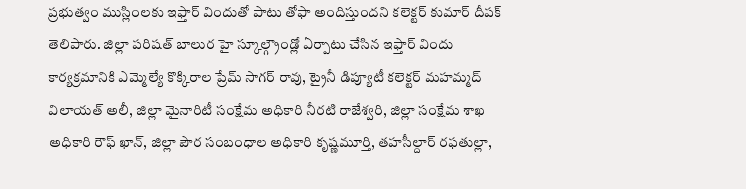ప్రభుత్వం ముస్లింలకు ఇఫ్తార్ విందుతో పాటు తోఫా అందిస్తుందని కలెక్టర్ కుమార్ దీపక్ తెలిపారు. జిల్లా పరిషత్ బాలుర హై స్కూల్గ్రౌండ్లో ఏర్పాటు చేసిన ఇఫ్తార్ విందు కార్యక్రమానికి ఎమ్మెల్యే కొక్కిరాల ప్రేమ్ సాగర్ రావు, ట్రైనీ డిప్యూటీ కలెక్టర్ మహమ్మద్ విలాయత్ అలీ, జిల్లా మైనారిటీ సంక్షేమ అధికారి నీరటి రాజేశ్వరి, జిల్లా సంక్షేమ శాఖ అధికారి రౌఫ్ ఖాన్, జిల్లా పౌర సంబంధాల అధికారి కృష్ణమూర్తి, తహసీల్దార్ రఫతుల్లా,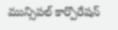మున్సిపల్ కార్పొరేషన్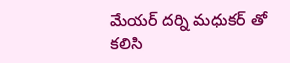మేయర్ దర్ని మధుకర్ తో కలిసి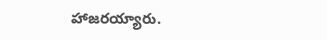హాజరయ్యారు.